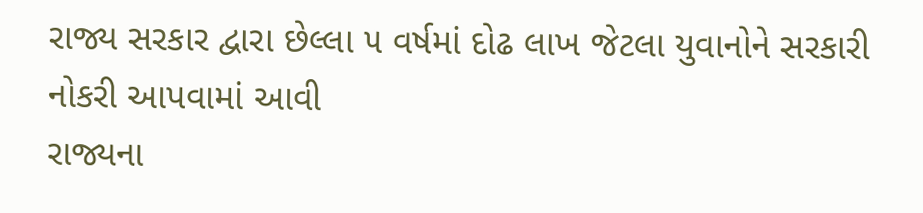રાજ્ય સરકાર દ્વારા છેલ્લા ૫ વર્ષમાં દોઢ લાખ જેટલા યુવાનોને સરકારી નોકરી આપવામાં આવી
રાજ્યના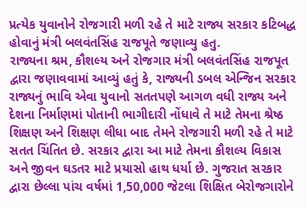પ્રત્યેક યુવાનોને રોજગારી મળી રહે તે માટે રાજ્ય સરકાર કટિબદ્ધ હોવાનું મંત્રી બલવંતસિંહ રાજપૂતે જણાવ્યુ હતુ.
રાજ્યના શ્રમ, કૌશલ્ય અને રોજગાર મંત્રી બલવંતસિંહ રાજપૂત દ્વારા જણાવવામાં આવ્યું હતું કે, રાજ્યની ડબલ એન્જિન સરકાર રાજ્યનું ભાવિ એવા યુવાનો સતતપણે આગળ વધી રાજ્ય અને દેશના નિર્માણમાં પોતાની ભાગીદારી નોંધાવે તે માટે તેમના શ્રેષ્ઠ શિક્ષણ અને શિક્ષણ લીધા બાદ તેમને રોજગારી મળી રહે તે માટે સતત ચિંતિત છે. સરકાર દ્વારા આ માટે તેમના કૌશલ્ય વિકાસ અને જીવન ઘડતર માટે પ્રયાસો હાથ ધર્યા છે. ગુજરાત સરકાર દ્વારા છેલ્લા પાંચ વર્ષમાં 1,50,000 જેટલા શિક્ષિત બેરોજગારોને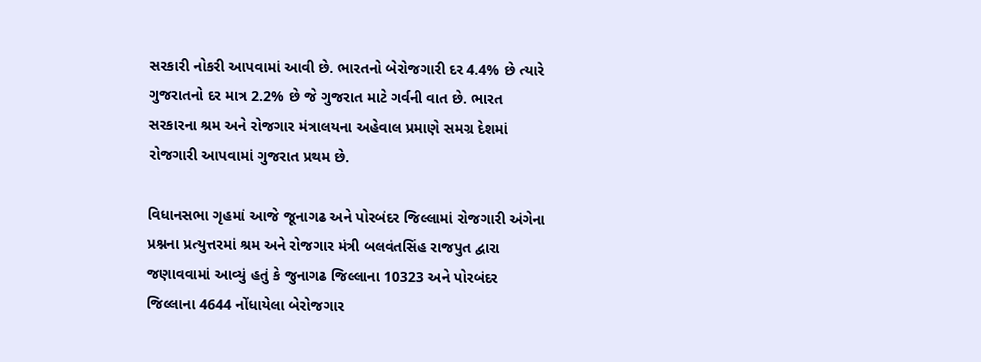સરકારી નોકરી આપવામાં આવી છે. ભારતનો બેરોજગારી દર 4.4% છે ત્યારે ગુજરાતનો દર માત્ર 2.2% છે જે ગુજરાત માટે ગર્વની વાત છે. ભારત સરકારના શ્રમ અને રોજગાર મંત્રાલયના અહેવાલ પ્રમાણે સમગ્ર દેશમાં રોજગારી આપવામાં ગુજરાત પ્રથમ છે.

વિધાનસભા ગૃહમાં આજે જૂનાગઢ અને પોરબંદર જિલ્લામાં રોજગારી અંગેના પ્રશ્નના પ્રત્યુત્તરમાં શ્રમ અને રોજગાર મંત્રી બલવંતસિંહ રાજપુત દ્વારા જણાવવામાં આવ્યું હતું કે જુનાગઢ જિલ્લાના 10323 અને પોરબંદર જિલ્લાના 4644 નોંધાયેલા બેરોજગાર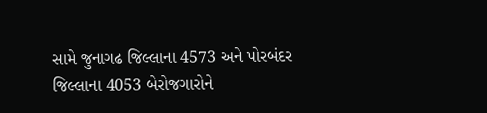સામે જુનાગઢ જિલ્લાના 4573 અને પોરબંદર જિલ્લાના 4053 બેરોજગારોને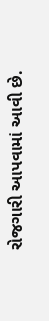રોજગારી આપવામાં આવી છે.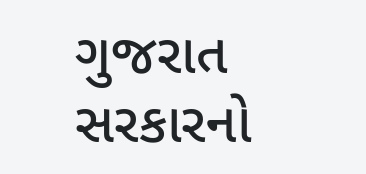ગુજરાત સરકારનો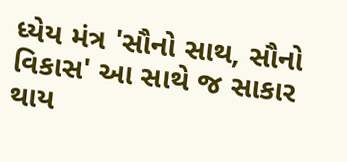ધ્યેય મંત્ર 'સૌનો સાથ, સૌનો વિકાસ' આ સાથે જ સાકાર થાય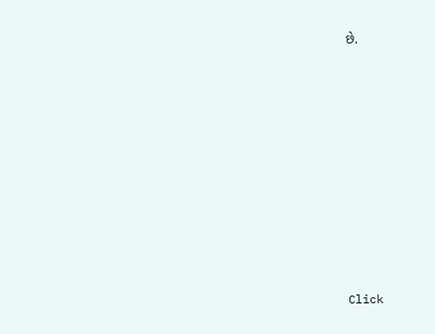છે.












Click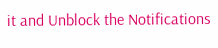it and Unblock the Notifications